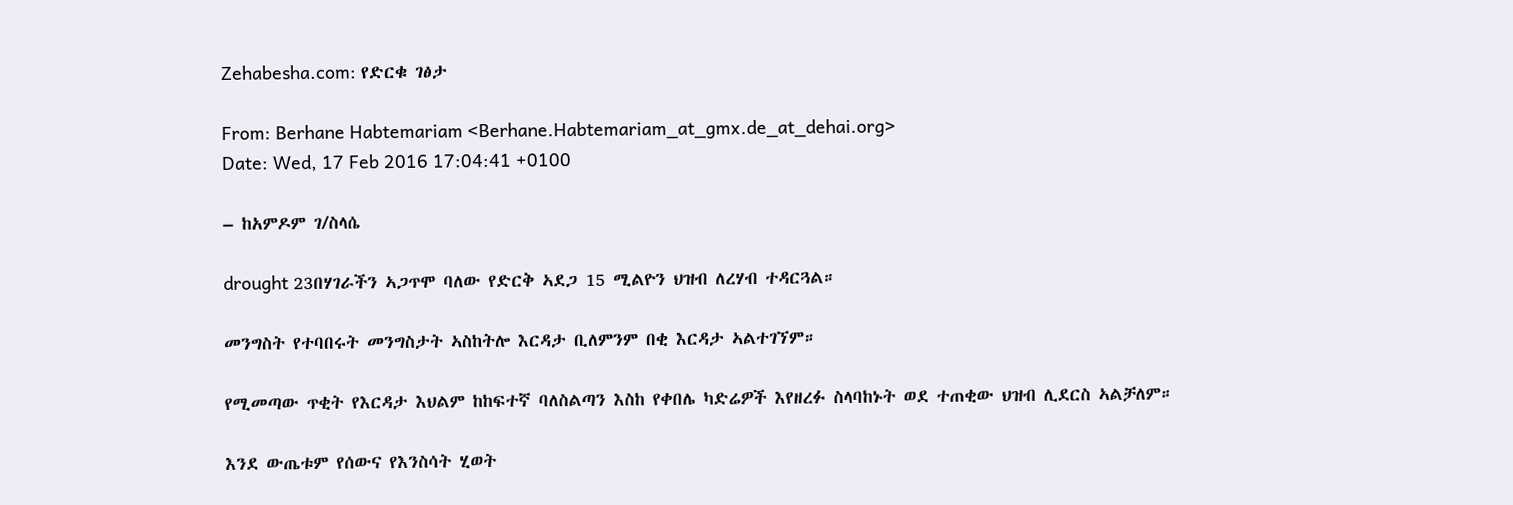Zehabesha.com: የድርቁ ገፅታ

From: Berhane Habtemariam <Berhane.Habtemariam_at_gmx.de_at_dehai.org>
Date: Wed, 17 Feb 2016 17:04:41 +0100

– ከአምዶም ገ/ስላሴ

drought 23በሃገራችን ኣጋጥሞ ባለው የድርቅ ኣደጋ 15 ሚልዮን ህዝብ ለረሃብ ተዳርጓል።

መንግስት የተባበሩት መንግስታት ኣስከትሎ እርዳታ ቢለምንም በቂ እርዳታ ኣልተገኘም።

የሚመጣው ጥቂት የእርዳታ እህልም ከከፍተኛ ባለስልጣን እስከ የቀበሌ ካድሬዎች እየዘረፉ ስላባከኑት ወደ ተጠቂው ህዝብ ሊደርስ ኣልቻለም።

እንደ ውጤቱም የሰውና የእንስሳት ሂወት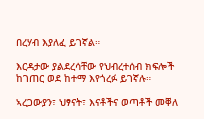በረሃብ እያለፈ ይገኛል።

እርዳታው ያልደረሳቸው የህብረተሰብ ክፍሎች ከገጠር ወደ ከተማ እየጎረፉ ይገኛሉ።

ኣረጋውያን፣ ህፃናት፣ እናቶችና ወጣቶች መቐለ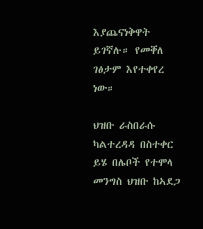እያጨናነቅዋት ይገኛሉ። የመቐለ ገፅታም እየተቀየረ ነው።

ህዝቡ ራስበራሱ ካልተረዳዳ በስተቀር ይሄ በሌቦች የተሞላ መንግስ ህዝቡ ከኣደጋ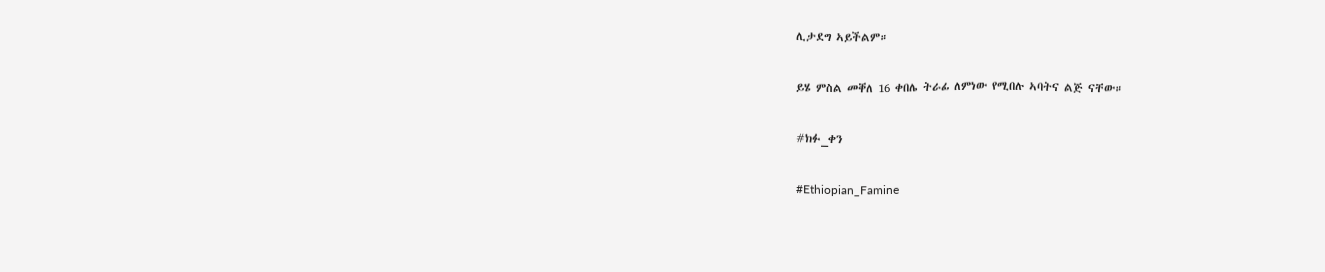ሊታደግ ኣይችልም።

ይሄ ምስል መቐለ 16 ቀበሌ ትራፊ ለምነው የሚበሉ ኣባትና ልጅ ናቸው።

#ክፉ_ቀን

#Ethiopian_Famine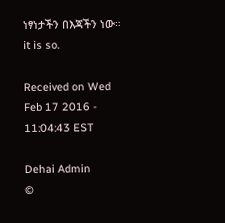ነፃነታችን በእጃችን ነው።
it is so.

Received on Wed Feb 17 2016 - 11:04:43 EST

Dehai Admin
©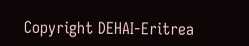Copyright DEHAI-Eritrea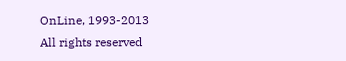OnLine, 1993-2013
All rights reserved